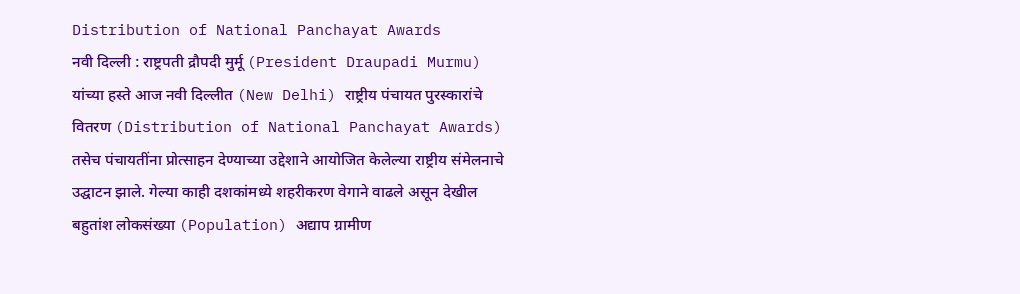Distribution of National Panchayat Awards
नवी दिल्ली : राष्ट्रपती द्रौपदी मुर्मू (President Draupadi Murmu) यांच्या हस्ते आज नवी दिल्लीत (New Delhi) राष्ट्रीय पंचायत पुरस्कारांचे वितरण (Distribution of National Panchayat Awards) तसेच पंचायतींना प्रोत्साहन देण्याच्या उद्देशाने आयोजित केलेल्या राष्ट्रीय संमेलनाचे उद्घाटन झाले. गेल्या काही दशकांमध्ये शहरीकरण वेगाने वाढले असून देखील बहुतांश लोकसंख्या (Population) अद्याप ग्रामीण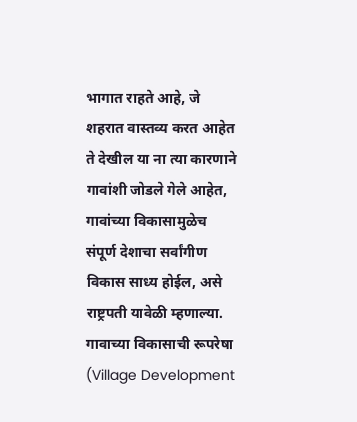भागात राहते आहे, जे शहरात वास्तव्य करत आहेत ते देखील या ना त्या कारणाने गावांशी जोडले गेले आहेत, गावांच्या विकासामुळेच संपूर्ण देशाचा सर्वांगीण विकास साध्य होईल, असे राष्ट्रपती यावेळी म्हणाल्या.
गावाच्या विकासाची रूपरेषा
(Village Development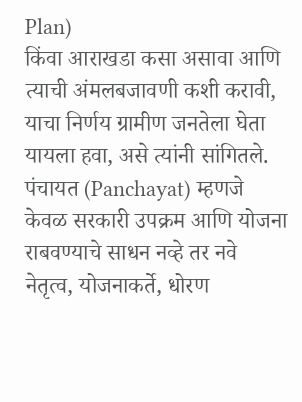Plan)
किंवा आराखडा कसा असावा आणि त्याची अंमलबजावणी कशी करावी, याचा निर्णय ग्रामीण जनतेला घेता यायला हवा, असे त्यांनी सांगितले.
पंचायत (Panchayat) म्हणजे केवळ सरकारी उपक्रम आणि योजना राबवण्याचे साधन नव्हे तर नवे नेतृत्व, योजनाकर्ते, धोरण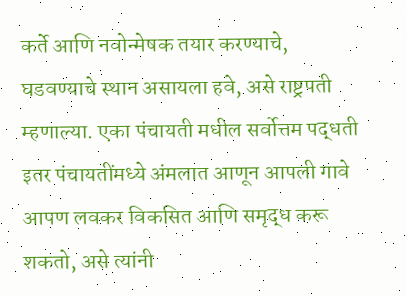कर्ते आणि नवोन्मेषक तयार करण्याचे, घडवण्याचे स्थान असायला हवे, असे राष्ट्रपती म्हणाल्या. एका पंचायती मधील सर्वोत्तम पद्धती इतर पंचायतींमध्ये अंमलात आणून आपली गावे आपण लवकर विकसित आणि समृद्ध करू शकतो, असे त्यांनी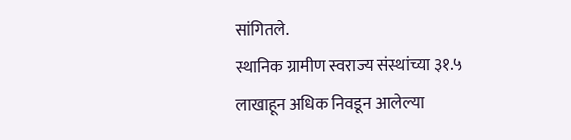सांगितले.
स्थानिक ग्रामीण स्वराज्य संस्थांच्या ३१.५ लाखाहून अधिक निवडून आलेल्या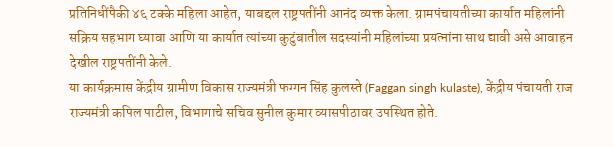प्रतिनिधींपैकी ४६ टक्के महिला आहेत, याबद्दल राष्ट्रपतींनी आनंद व्यक्त केला. ग्रामपंचायतीच्या कार्यात महिलांनी सक्रिय सहभाग घ्यावा आणि या कार्यात त्यांच्या कुटुंबातील सदस्यांनी महिलांच्या प्रयत्नांना साथ द्यावी असे आवाहन देखील राष्ट्रपतींनी केले.
या कार्यक्रमास केंद्रीय ग्रामीण विकास राज्यमंत्री फग्गन सिंह कुलस्ते (Faggan singh kulaste), केंद्रीय पंचायती राज राज्यमंत्री कपिल पाटील, विभागाचे सचिव सुनील कुमार व्यासपीठावर उपस्थित होते.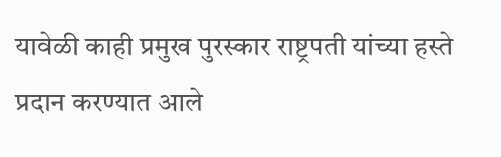यावेळी काही प्रमुख पुरस्कार राष्ट्रपती यांच्या हस्ते प्रदान करण्यात आले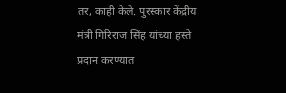तर, काही केले. पुरस्कार केंद्रीय मंत्री गिरिराज सिंह यांच्या हस्ते प्रदान करण्यात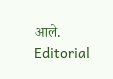आले.
Editorial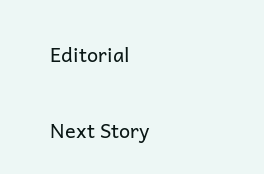Editorial

Next Story